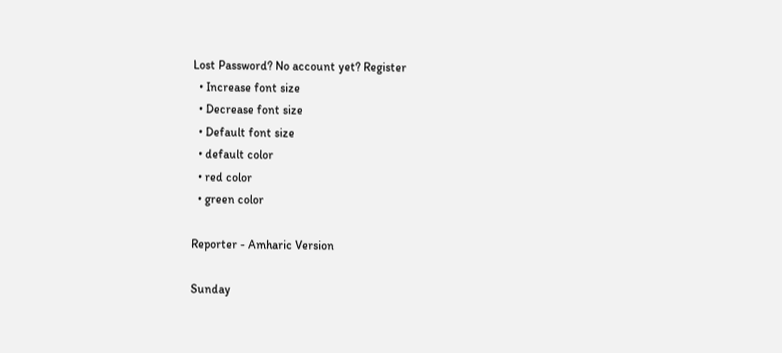Lost Password? No account yet? Register
  • Increase font size
  • Decrease font size
  • Default font size
  • default color
  • red color
  • green color

Reporter - Amharic Version

Sunday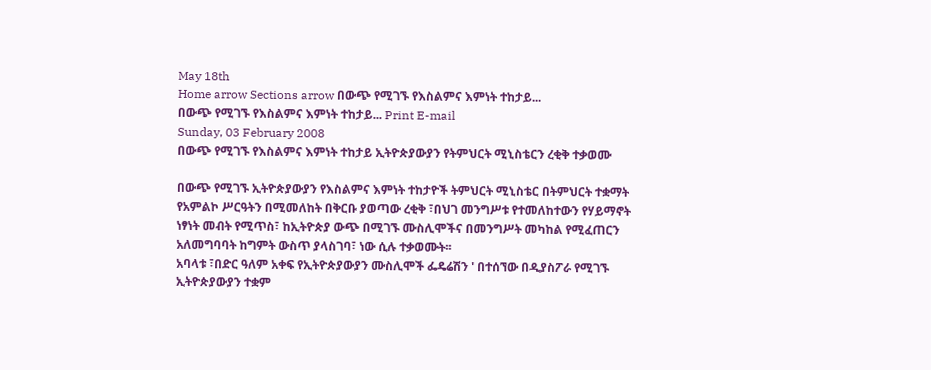May 18th
Home arrow Sections arrow በውጭ የሚገኙ የእስልምና እምነት ተከታይ...
በውጭ የሚገኙ የእስልምና እምነት ተከታይ... Print E-mail
Sunday, 03 February 2008
በውጭ የሚገኙ የእስልምና እምነት ተከታይ ኢትዮጵያውያን የትምህርት ሚኒስቴርን ረቂቅ ተቃወሙ

በውጭ የሚገኙ ኢትዮጵያውያን የእስልምና እምነት ተከታዮች ትምህርት ሚኒስቴር በትምህርት ተቋማት የአምልኮ ሥርዓትን በሚመለከት በቅርቡ ያወጣው ረቂቅ ፣በህገ መንግሥቱ የተመለከተውን የሃይማኖት ነፃነት መብት የሚጥስ፣ ከኢትዮጵያ ውጭ በሚገኙ ሙስሊሞችና በመንግሥት መካከል የሚፈጠርን አለመግባባት ከግምት ውስጥ ያላስገባ፣ ነው ሲሉ ተቃወሙት፡፡
አባላቱ ፣በድር ዓለም አቀፍ የኢትዮጵያውያን ሙስሊሞች ፌዴሬሽን ' በተሰኘው በዲያስፖራ የሚገኙ ኢትዮጵያውያን ተቋም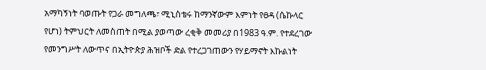አማካኝነት ባወጡት የጋራ መግለጫ፣ ሚኒስቴሩ ከማንኛውም እምነት የፀዳ (ሴኩላር የሆነ) ትምህርት ለመስጠት በሚል ያወጣው ረቂቅ መመሪያ በ1983 ዓ.ም. የተደረገው የመንግሥት ለውጥና በኢትዮጵያ ሕዝቦች ድል የተረጋገጠውን የሃይማኖት እኩልነት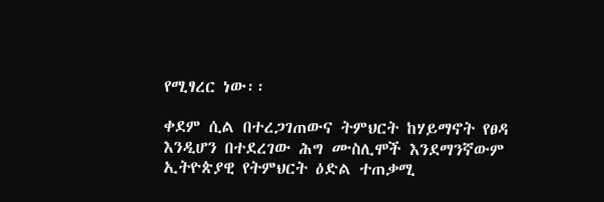የሚፃረር ነው፡፡

ቀደም ሲል በተረጋገጠውና ትምህርት ከሃይማኖት የፀዳ እንዲሆን በተደረገው ሕግ ሙስሊሞች እንደማንኛውም ኢትዮጵያዊ የትምህርት ዕድል ተጠቃሚ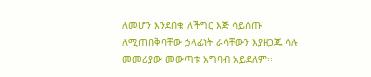ለመሆን እንደበቁ ለችግር እጅ ሳይሰጡ ለሚጠበቅባቸው ኃላፊነት ራሳቸውን እያዘጋጁ ሳሉ መመሪያው መውጣቱ አግባብ አይደለም፡፡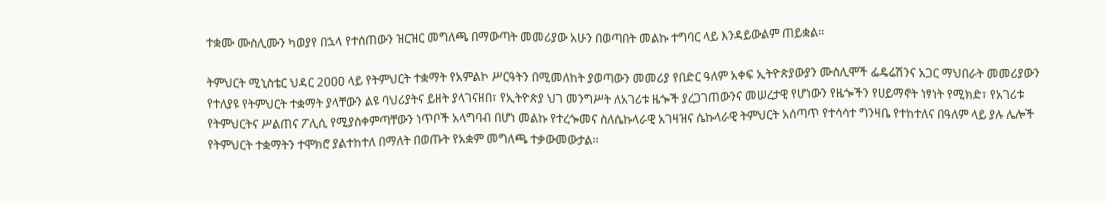ተቋሙ ሙስሊሙን ካወያየ በኋላ የተሰጠውን ዝርዝር መግለጫ በማውጣት መመሪያው አሁን በወጣበት መልኩ ተግባር ላይ እንዳይውልም ጠይቋል፡፡

ትምህርት ሚኒስቴር ህዳር 2ዐዐዐ ላይ የትምህርት ተቋማት የአምልኮ ሥርዓትን በሚመለከት ያወጣውን መመሪያ የበድር ዓለም አቀፍ ኢትዮጵያውያን ሙስሊሞች ፌዴሬሽንና አጋር ማህበራት መመሪያውን የተለያዩ የትምህርት ተቋማት ያላቸውን ልዩ ባህሪያትና ይዘት ያላገናዘበ፣ የኢትዮጵያ ህገ መንግሥት ለአገሪቱ ዜጐች ያረጋገጠውንና መሠረታዊ የሆነውን የዜጐችን የሀይማኖት ነፃነት የሚክድ፣ የአገሪቱ የትምህርትና ሥልጠና ፖሊሲ የሚያስቀምጣቸውን ነጥቦች አላግባብ በሆነ መልኩ የተረጐመና ስለሴኩላራዊ አገዛዝና ሴኩላራዊ ትምህርት አሰጣጥ የተሳሳተ ግንዛቤ የተከተለና በዓለም ላይ ያሉ ሌሎች የትምህርት ተቋማትን ተሞክሮ ያልተከተለ በማለት በወጡት የአቋም መግለጫ ተቃውመውታል፡፡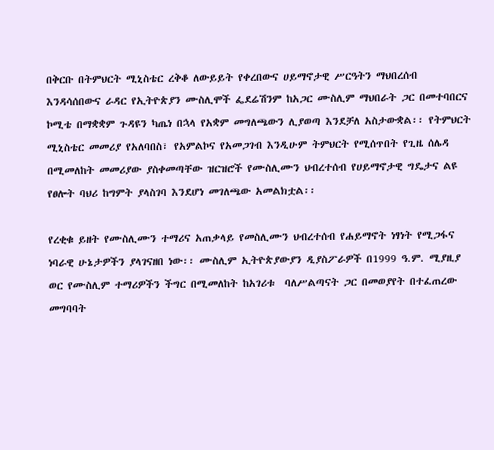በቅርቡ በትምህርት ሚኒስቴር ረቅቆ ለውይይት የቀረበውና ሀይማኖታዊ ሥርዓትን ማህበረሰብ እንዳሳሰበውና ራዳር የኢትዮጵያን ሙስሊሞች ፌደሬሽንም ከአጋር ሙስሊም ማህበራት ጋር በመተባበርና ኮሚቴ በማቋቋም ጉዳዩን ካጤነ በኋላ የአቋም መግለጫውን ሊያወጣ እንደቻለ አስታውቋል፡፡ የትምህርት ሚኒስቴር መመሪያ የአለባበስ፣ የአምልኮና የአመጋገብ እንዲሁም ትምህርት የሚሰጥበት የጊዜ ሰሌዳ በሚመለከት መመሪያው ያስቀመጣቸው ዝርዝሮች የሙስሊሙን ህብረተሰብ የሀይማኖታዊ ግዴታና ልዩ የፀሎት ባህሪ ከግምት ያላስገባ እንደሆነ መገለጫው አመልክቷል፡፡

የረቂቁ ይዘት የሙስሊሙን ተማሪና አጠቃላይ የመስሊሙን ህብረተሰብ የሐይማኖት ነፃነት የሚጋፋና ነባራዊ ሁኔታዎችን ያላገናዘበ ነው፡፡ ሙስሊም ኢትዮጵያውያን ዲያስፖራዎች በ1999 ዓ.ም. ሚያዚያ ወር የሙስሊም ተማሪዎችን ችግር በሚመለከት ከአገሪቱ  ባለሥልጣናት ጋር በመወያየት በተፈጠረው መግባባት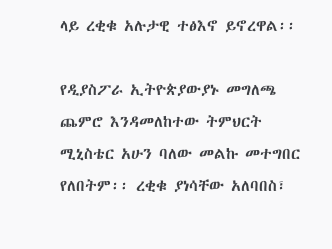ላይ ረቂቁ አሉታዊ ተፅእኖ ይኖረዋል፡፡

የዲያስፖራ ኢትዮጵያውያኑ መግለጫ ጨምሮ እንዳመለከተው ትምህርት ሚኒስቴር አሁን ባለው መልኩ መተግበር የለበትም፡፡ ረቂቁ ያነሳቸው አለባበስ፣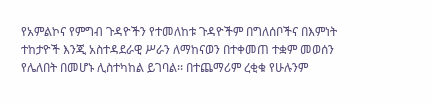የአምልኮና የምግብ ጉዳዮችን የተመለከቱ ጉዳዮችም በግለሰቦችና በእምነት ተከታዮች እንጂ አስተዳደራዊ ሥራን ለማከናወን በተቀመጠ ተቋም መወሰን የሌለበት በመሆኑ ሊስተካከል ይገባል፡፡ በተጨማሪም ረቂቁ የሁሉንም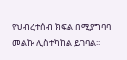የህብረተሰብ ክፍል በሚያግባባ መልኩ ሊስተካከል ይገባል፡፡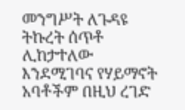መንግሥት ለጉዳዩ ትኩረት ሰጥቶ ሊከታተለው እንደሚገባና የሃይማኖት አባቶችም በዚህ ረገድ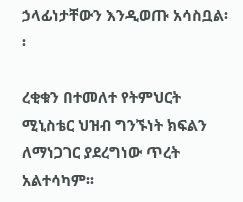ኃላፊነታቸውን እንዲወጡ አሳስቧል፡፡

ረቂቁን በተመለተ የትምህርት ሚኒስቴር ህዝብ ግንኙነት ክፍልን ለማነጋገር ያደረግነው ጥረት አልተሳካም፡፡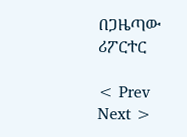በጋዜጣው ሪፖርተር

< Prev   Next >